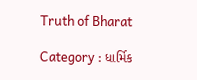Truth of Bharat

Category : ધાર્મિક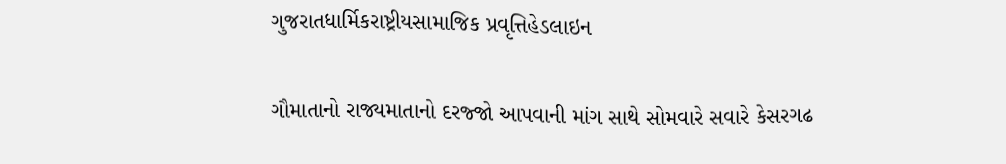ગુજરાતધાર્મિકરાષ્ટ્રીયસામાજિક પ્રવૃત્તિહેડલાઇન

ગૌમાતાનો રાજ્યમાતાનો દરજ્જો આપવાની માંગ સાથે સોમવારે સવારે કેસરગઢ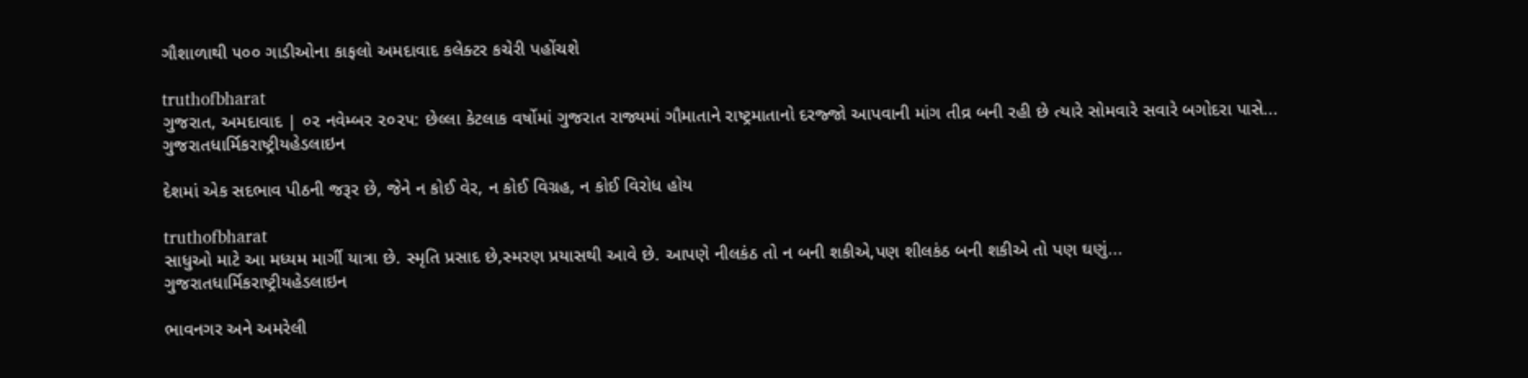ગૌશાળાથી ૫૦૦ ગાડીઓના કાફલો અમદાવાદ કલેક્ટર કચેરી પહોંચશે

truthofbharat
ગુજરાત, અમદાવાદ | ૦૨ નવેમ્બર ૨૦૨૫: છેલ્લા કેટલાક વર્ષોમાં ગુજરાત રાજ્યમાં ગૌમાતાને રાષ્ટ્રમાતાનો દરજ્જો આપવાની માંગ તીવ્ર બની રહી છે ત્યારે સોમવારે સવારે બગોદરા પાસે...
ગુજરાતધાર્મિકરાષ્ટ્રીયહેડલાઇન

દેશમાં એક સદભાવ પીઠની જરૂર છે, જેને ન કોઈ વેર, ન કોઈ વિગ્રહ, ન કોઈ વિરોધ હોય

truthofbharat
સાધુઓ માટે આ મધ્યમ માર્ગી યાત્રા છે. સ્મૃતિ પ્રસાદ છે,સ્મરણ પ્રયાસથી આવે છે. આપણે નીલકંઠ તો ન બની શકીએ,પણ શીલકંઠ બની શકીએ તો પણ ઘણું...
ગુજરાતધાર્મિકરાષ્ટ્રીયહેડલાઇન

ભાવનગર અને અમરેલી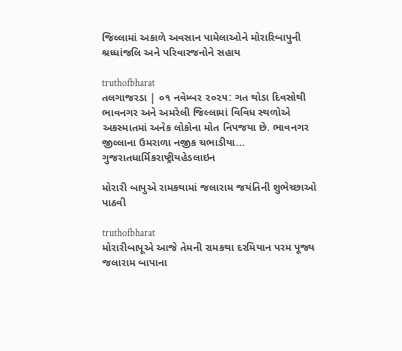જિલ્લામાં અકાળે અવસાન પામેલાઓને મોરારિબાપુની શ્રધ્ધાંજલિ અને પરિવારજનોને સહાય

truthofbharat
તલગાજરડા | ૦૧ નવેમ્બર ૨૦૨૫: ગત થોડા દિવસોથી ભાવનગર અને અમરેલી જિલ્લામાં વિવિધ સ્થળોએ અકસ્માતમાં અનેક લોકોના મોત નિપજયા છે. ભાવનગર જીલ્લાના ઉમરાળા નજીક ચભાડીયા...
ગુજરાતધાર્મિકરાષ્ટ્રીયહેડલાઇન

મોરારી બાપુએ રામકથામાં જલારામ જયંતિની શુભેચ્છાઓ પાઠવી

truthofbharat
મોરારીબાપૂએ આજે તેમની રામકથા દરમિયાન પરમ પૂજ્ય જલારામ બાપાના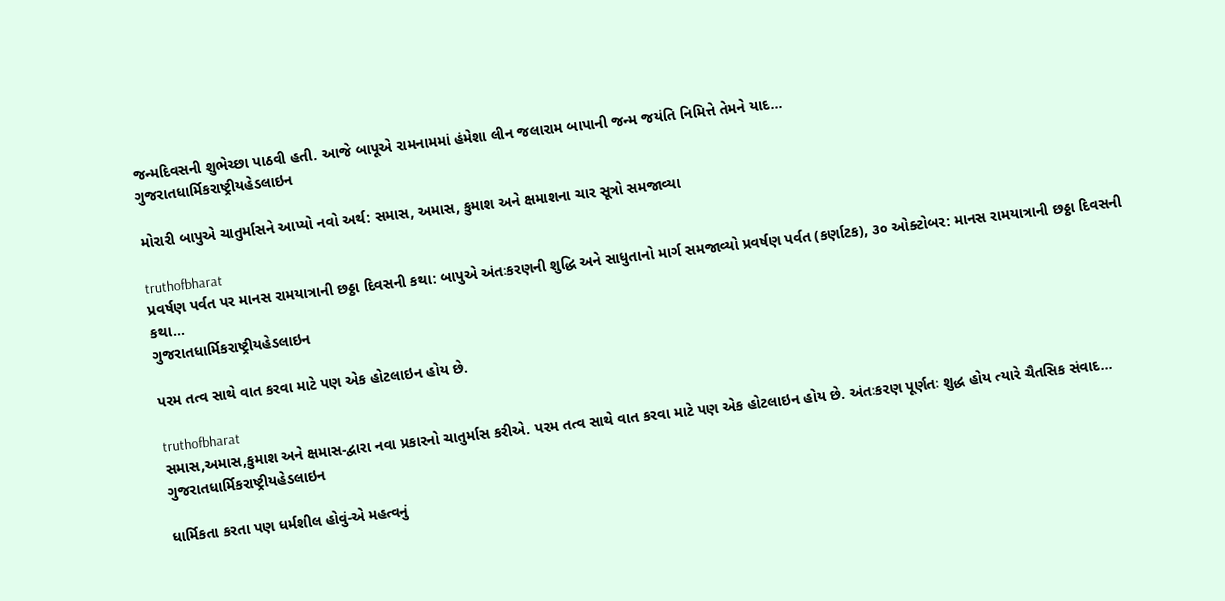જન્મદિવસની શુભેચ્છા પાઠવી હતી. આજે બાપૂએ રામનામમાં હંમેશા લીન જલારામ બાપાની જન્મ જયંતિ નિમિત્તે તેમને યાદ...
ગુજરાતધાર્મિકરાષ્ટ્રીયહેડલાઇન

મોરારી બાપુએ ચાતુર્માસને આપ્યો નવો અર્થ: સમાસ, અમાસ, કુમાશ અને ક્ષમાશના ચાર સૂત્રો સમજાવ્યા

truthofbharat
પ્રવર્ષણ પર્વત પર માનસ રામયાત્રાની છઠ્ઠા દિવસની કથા: બાપુએ અંતઃકરણની શુદ્ધિ અને સાધુતાનો માર્ગ સમજાવ્યો પ્રવર્ષણ પર્વત (કર્ણાટક), ૩૦ ઓક્ટોબર: માનસ રામયાત્રાની છઠ્ઠા દિવસની કથા...
ગુજરાતધાર્મિકરાષ્ટ્રીયહેડલાઇન

પરમ તત્વ સાથે વાત કરવા માટે પણ એક હોટલાઇન હોય છે.

truthofbharat
સમાસ,અમાસ,કુમાશ અને ક્ષમાસ-દ્વારા નવા પ્રકારનો ચાતુર્માસ કરીએ. પરમ તત્વ સાથે વાત કરવા માટે પણ એક હોટલાઇન હોય છે. અંતઃકરણ પૂર્ણતઃ શુદ્ધ હોય ત્યારે ચૈતસિક સંવાદ...
ગુજરાતધાર્મિકરાષ્ટ્રીયહેડલાઇન

ધાર્મિકતા કરતા પણ ધર્મશીલ હોવું-એ મહત્વનું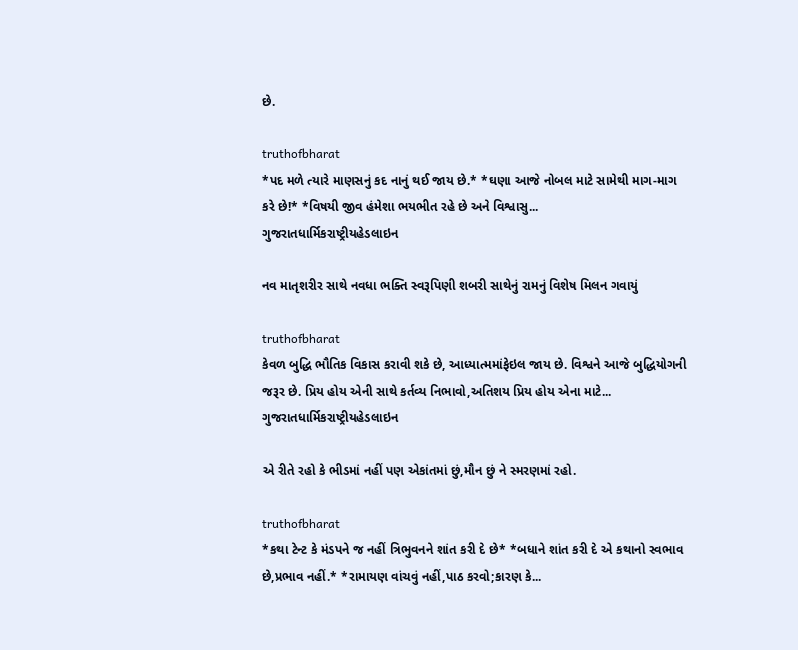છે.

truthofbharat
*પદ મળે ત્યારે માણસનું કદ નાનું થઈ જાય છે.* *ઘણા આજે નોબલ માટે સામેથી માગ-માગ કરે છે!* *વિષયી જીવ હંમેશા ભયભીત રહે છે અને વિશ્વાસુ...
ગુજરાતધાર્મિકરાષ્ટ્રીયહેડલાઇન

નવ માતૃશરીર સાથે નવધા ભક્તિ સ્વરૂપિણી શબરી સાથેનું રામનું વિશેષ મિલન ગવાયું

truthofbharat
કેવળ બુદ્ધિ ભૌતિક વિકાસ કરાવી શકે છે, આધ્યાત્મમાંફેઇલ જાય છે. વિશ્વને આજે બુદ્ધિયોગની જરૂર છે. પ્રિય હોય એની સાથે કર્તવ્ય નિભાવો,અતિશય પ્રિય હોય એના માટે...
ગુજરાતધાર્મિકરાષ્ટ્રીયહેડલાઇન

એ રીતે રહો કે ભીડમાં નહીં પણ એકાંતમાં છું,મૌન છું ને સ્મરણમાં રહો.

truthofbharat
*કથા ટેન્ટ કે મંડપને જ નહીં ત્રિભુવનને શાંત કરી દે છે* *બધાને શાંત કરી દે એ કથાનો સ્વભાવ છે,પ્રભાવ નહીં.* *રામાયણ વાંચવું નહીં,પાઠ કરવો;કારણ કે...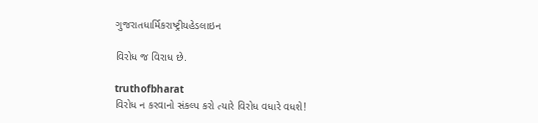ગુજરાતધાર્મિકરાષ્ટ્રીયહેડલાઇન

વિરોધ જ વિરાધ છે.

truthofbharat
વિરોધ ન કરવાનો સંકલ્પ કરો ત્યારે વિરોધ વધારે વધશે!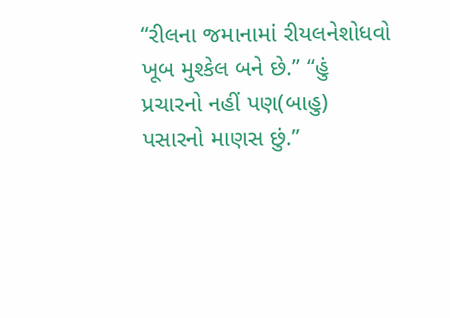“રીલના જમાનામાં રીયલનેશોધવો ખૂબ મુશ્કેલ બને છે.” “હું પ્રચારનો નહીં પણ(બાહુ) પસારનો માણસ છું.”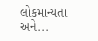લોકમાન્યતા અને...